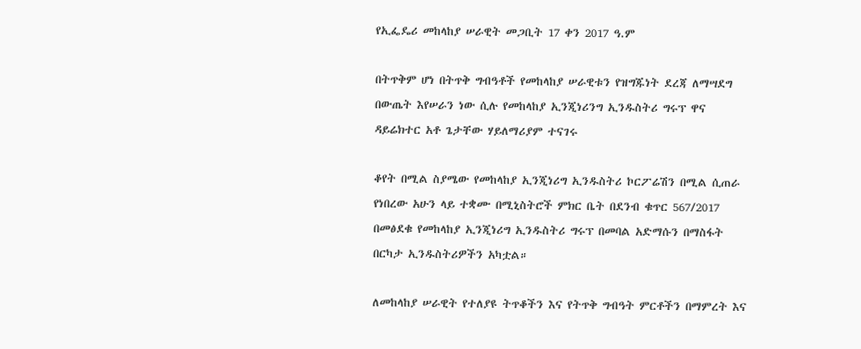የኢፌዴሪ መከላከያ ሠራዊት መጋቢት 17 ቀን 2017 ዓ.ም

በትጥቅም ሆነ በትጥቅ ግብዓቶች የመከላከያ ሠራዊቱን የዝግጁነት ደረጃ ለማሣደግ በውጤት እየሠራን ነው ሲሉ የመከላከያ ኢንጂነሪንግ ኢንዱስትሪ ግሩፕ ዋና ዳይሬክተር አቶ ጌታቸው ሃይለማሪያም ተናገሩ

ቆየት በሚል ስያሜው የመከላከያ ኢንጂነሪግ ኢንዱስትሪ ኮርፖሬሽን በሚል ሲጠራ የነበረው አሁን ላይ ተቋሙ በሚኒስትሮች ምክር ቤት በደንብ ቁጥር 567/2017 በመፅደቁ የመከላከያ ኢንጂነሪግ ኢንዱስትሪ ግሩፕ በመባል አድማሱን በማስፋት በርካታ ኢንዱስትሪዎችን አካቷል።

ለመከላከያ ሠራዊት የተለያዩ ትጥቆችን እና የትጥቅ ግብዓት ምርቶችን በማምረት እና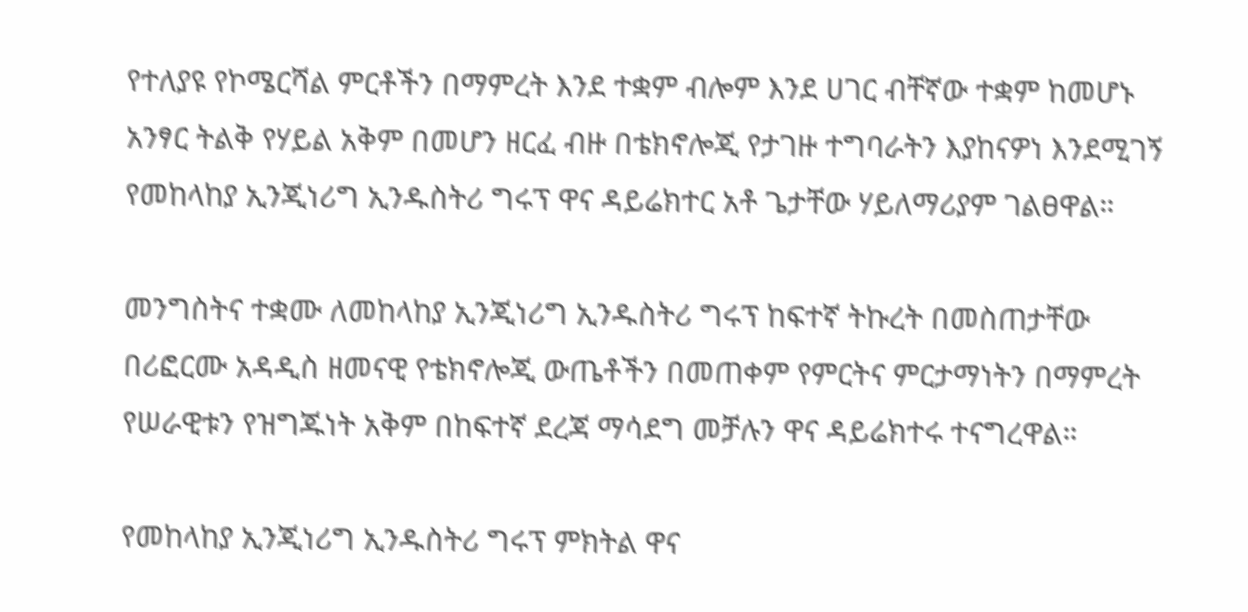የተለያዩ የኮሜርሻል ምርቶችን በማምረት እንደ ተቋም ብሎም እንደ ሀገር ብቸኛው ተቋም ከመሆኑ አንፃር ትልቅ የሃይል አቅም በመሆን ዘርፈ ብዙ በቴክኖሎጂ የታገዙ ተግባራትን እያከናዎነ እንደሚገኝ የመከላከያ ኢንጂነሪግ ኢንዱስትሪ ግሩፕ ዋና ዳይሬክተር አቶ ጌታቸው ሃይለማሪያም ገልፀዋል።

መንግስትና ተቋሙ ለመከላከያ ኢንጂነሪግ ኢንዱስትሪ ግሩፕ ከፍተኛ ትኩረት በመስጠታቸው በሪፎርሙ አዳዲስ ዘመናዊ የቴክኖሎጂ ውጤቶችን በመጠቀም የምርትና ምርታማነትን በማምረት የሠራዊቱን የዝግጁነት አቅም በከፍተኛ ደረጃ ማሳደግ መቻሉን ዋና ዳይሬክተሩ ተናግረዋል።

የመከላከያ ኢንጂነሪግ ኢንዱስትሪ ግሩፕ ምክትል ዋና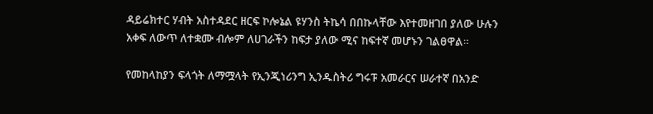ዳይሬክተር ሃብት አስተዳደር ዘርፍ ኮሎኔል ዩሃንስ ትኬሳ በበኩላቸው እየተመዘገበ ያለው ሁሉን አቀፍ ለውጥ ለተቋሙ ብሎም ለሀገራችን ከፍታ ያለው ሚና ከፍተኛ መሆኑን ገልፀዋል።

የመከላከያን ፍላጎት ለማሟላት የኢንጂነሪንግ ኢንዱስትሪ ግሩፑ አመራርና ሠራተኛ በአንድ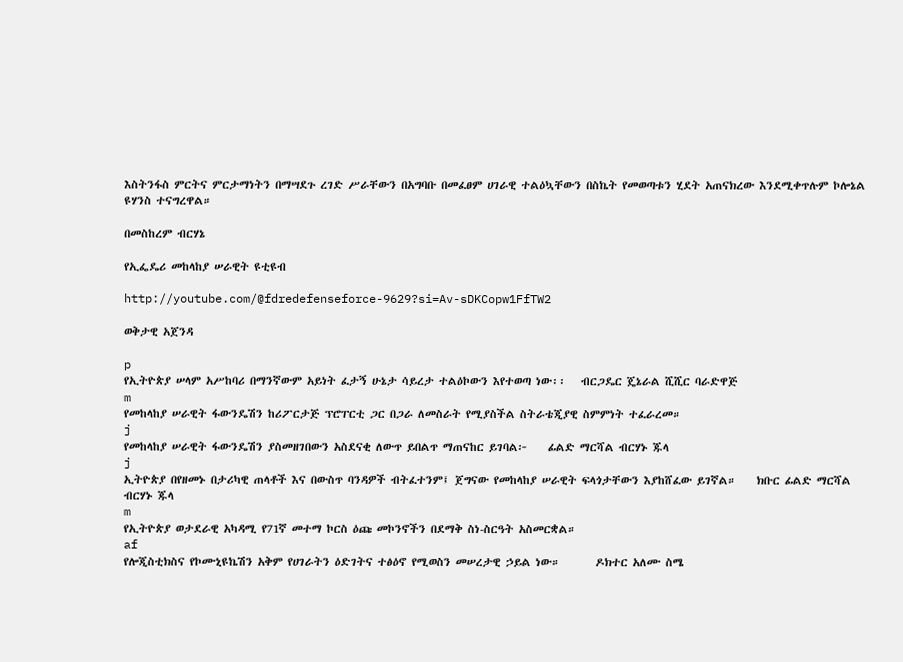እስትንፋስ ምርትና ምርታማነትን በማሣደጉ ረገድ ሥራቸውን በአግባቡ በመፈፀም ሀገራዊ ተልዕኳቸውን በስኬት የመወጣቱን ሂደት አጠናክረው እንደሚቀጥሉም ኮሎኔል ዩሃንስ ተናግረዋል።

በመስከረም ብርሃኔ

የኢፌዴሪ መከላከያ ሠራዊት ዩቲዩብ

http://youtube.com/@fdredefenseforce-9629?si=Av-sDKCopw1FfTW2

ወቅታዊ አጀንዳ

p
የኢትዮጵያ ሠላም አሥከባሪ በማንኛውም አይነት ፈታኝ ሁኔታ ሳይረታ ተልዕኮውን እየተወጣ ነው፡፡   ብርጋዴር ጄኔራል ሺሺር ባራድዋጅ
m
የመከላከያ ሠራዊት ፋውንዴሽን ከሪፖርታጅ ፕሮፐርቲ ጋር በጋራ ለመስራት የሚያስችል ስትራቴጂያዊ ስምምነት ተፈራረመ።
j
የመከላከያ ሠራዊት ፋውንዴሽን ያስመዘገበውን አስደናቂ ለውጥ ይበልጥ ማጠናከር ይገባል፦    ፊልድ ማርሻል ብርሃኑ ጁላ
j
ኢትዮጵያ በየዘመኑ በታሪካዊ ጠላቶች እና በውስጥ ባንዳዎች ብትፈተንም፤ ጀግናው የመከላከያ ሠራዊት ፍላጎታቸውን እያከሸፈው ይገኛል።    ክቡር ፊልድ ማርሻል ብርሃኑ ጁላ
m
የኢትዮጵያ ወታደራዊ አካዳሚ የ71ኛ መተማ ኮርስ ዕጩ መኮንኖችን በደማቅ ስነ-ስርዓት አስመርቋል።
af
የሎጂስቲክስና የኮሙኒዩኬሽን አቅም የሀገራትን ዕድገትና ተፅዕኖ የሚወስን መሠረታዊ ኃይል ነው።       ዶክተር አለሙ ስሜ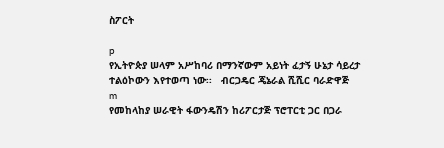ስፖርት

p
የኢትዮጵያ ሠላም አሥከባሪ በማንኛውም አይነት ፈታኝ ሁኔታ ሳይረታ ተልዕኮውን እየተወጣ ነው፡፡   ብርጋዴር ጄኔራል ሺሺር ባራድዋጅ
m
የመከላከያ ሠራዊት ፋውንዴሽን ከሪፖርታጅ ፕሮፐርቲ ጋር በጋራ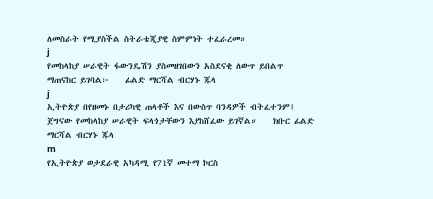ለመስራት የሚያስችል ስትራቴጂያዊ ስምምነት ተፈራረመ።
j
የመከላከያ ሠራዊት ፋውንዴሽን ያስመዘገበውን አስደናቂ ለውጥ ይበልጥ ማጠናከር ይገባል፦    ፊልድ ማርሻል ብርሃኑ ጁላ
j
ኢትዮጵያ በየዘመኑ በታሪካዊ ጠላቶች እና በውስጥ ባንዳዎች ብትፈተንም፤ ጀግናው የመከላከያ ሠራዊት ፍላጎታቸውን እያከሸፈው ይገኛል።    ክቡር ፊልድ ማርሻል ብርሃኑ ጁላ
m
የኢትዮጵያ ወታደራዊ አካዳሚ የ71ኛ መተማ ኮርስ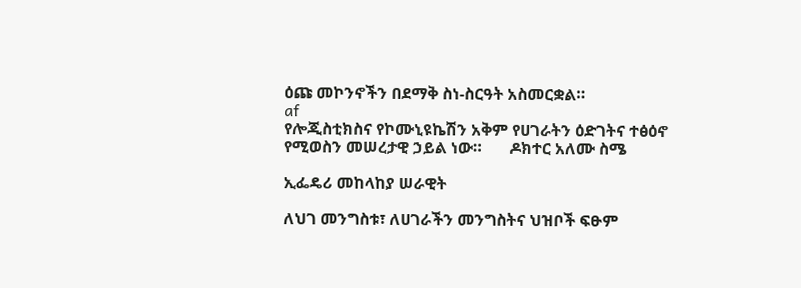ዕጩ መኮንኖችን በደማቅ ስነ-ስርዓት አስመርቋል።
af
የሎጂስቲክስና የኮሙኒዩኬሽን አቅም የሀገራትን ዕድገትና ተፅዕኖ የሚወስን መሠረታዊ ኃይል ነው።       ዶክተር አለሙ ስሜ

ኢፌዴሪ መከላከያ ሠራዊት

ለህገ መንግስቱ፣ ለሀገራችን መንግስትና ህዝቦች ፍፁም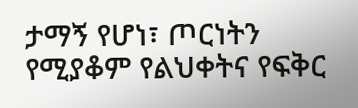ታማኝ የሆነ፣ ጦርነትን የሚያቆም የልህቀትና የፍቅር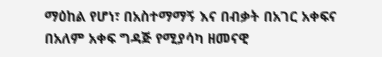ማዕከል የሆነ፣ በአስተማማኝ እና በብቃት በአገር አቀፍና በአለም አቀፍ ግዳጅ የሚያሳካ ዘመናዊ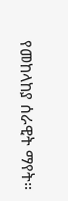የመከላከያ ሰራዊት ማየት።